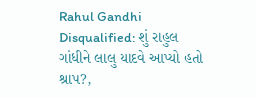Rahul Gandhi Disqualified: શું રાહુલ ગાંધીને લાલુ યાદવે આપ્યો હતો શ્રાપ?,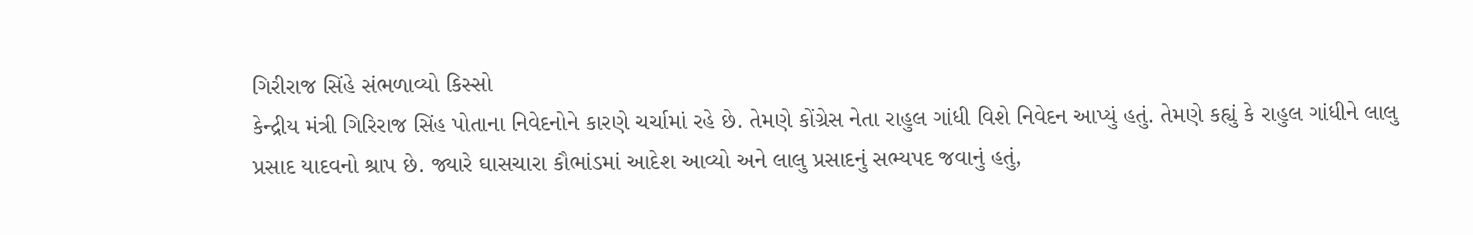ગિરીરાજ સિંહે સંભળાવ્યો કિસ્સો
કેન્દ્રીય મંત્રી ગિરિરાજ સિંહ પોતાના નિવેદનોને કારણે ચર્ચામાં રહે છે. તેમણે કોંગ્રેસ નેતા રાહુલ ગાંધી વિશે નિવેદન આપ્યું હતું. તેમણે કહ્યું કે રાહુલ ગાંધીને લાલુ પ્રસાદ યાદવનો શ્રાપ છે. જ્યારે ઘાસચારા કૌભાંડમાં આદેશ આવ્યો અને લાલુ પ્રસાદનું સભ્યપદ જવાનું હતું,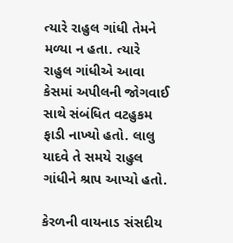ત્યારે રાહુલ ગાંધી તેમને મળ્યા ન હતા. ત્યારે રાહુલ ગાંધીએ આવા કેસમાં અપીલની જોગવાઈ સાથે સંબંધિત વટહુકમ ફાડી નાખ્યો હતો. લાલુ યાદવે તે સમયે રાહુલ ગાંધીને શ્રાપ આપ્યો હતો.

કેરળની વાયનાડ સંસદીય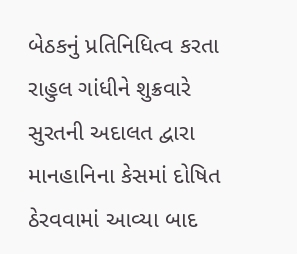બેઠકનું પ્રતિનિધિત્વ કરતા રાહુલ ગાંધીને શુક્રવારે સુરતની અદાલત દ્વારા માનહાનિના કેસમાં દોષિત ઠેરવવામાં આવ્યા બાદ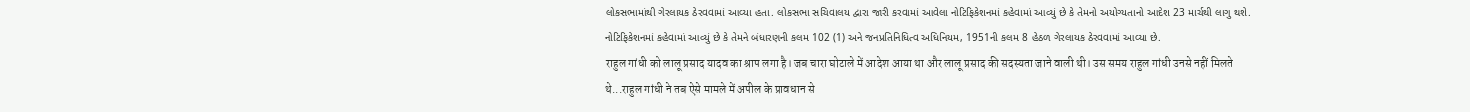લોકસભામાંથી ગેરલાયક ઠેરવવામાં આવ્યા હતા. લોકસભા સચિવાલય દ્વારા જારી કરવામાં આવેલા નોટિફિકેશનમાં કહેવામાં આવ્યું છે કે તેમનો અયોગ્યતાનો આદેશ 23 માર્ચથી લાગુ થશે. નોટિફિકેશનમાં કહેવામાં આવ્યું છે કે તેમને બંધારણની કલમ 102 (1) અને જનપ્રતિનિધિત્વ અધિનિયમ, 1951ની કલમ 8 હેઠળ ગેરલાયક ઠેરવવામાં આવ્યા છે.
राहुल गांधी को लालू प्रसाद यादव का श्राप लगा है। जब चारा घोटाले में आदेश आया था और लालू प्रसाद की सदस्यता जाने वाली थी। उस समय राहुल गांधी उनसे नहीं मिलते थे...राहुल गांधी ने तब ऐसे मामले में अपील के प्रावधान से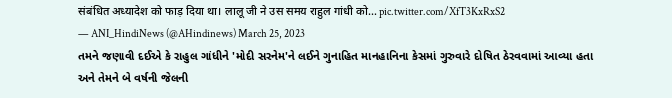संबंधित अध्यादेश को फाड़ दिया था। लालू जी ने उस समय राहुल गांधी को… pic.twitter.com/XfT3KxRxS2
— ANI_HindiNews (@AHindinews) March 25, 2023
તમને જણાવી દઈએ કે રાહુલ ગાંધીને 'મોદી સરનેમ'ને લઈને ગુનાહિત માનહાનિના કેસમાં ગુરુવારે દોષિત ઠેરવવામાં આવ્યા હતા અને તેમને બે વર્ષની જેલની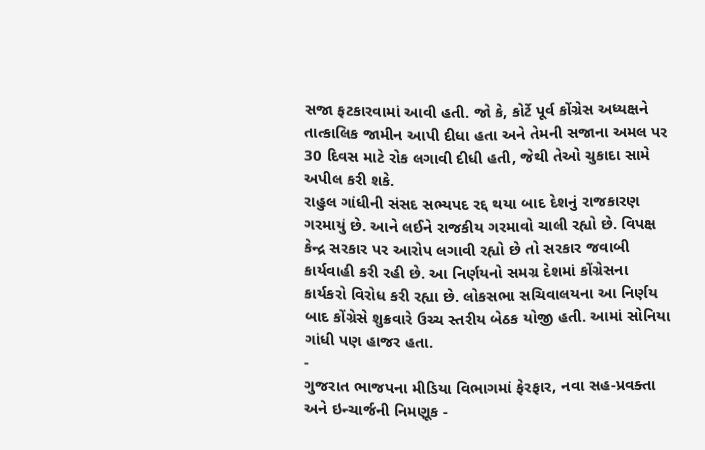સજા ફટકારવામાં આવી હતી. જો કે, કોર્ટે પૂર્વ કોંગ્રેસ અધ્યક્ષને તાત્કાલિક જામીન આપી દીધા હતા અને તેમની સજાના અમલ પર 30 દિવસ માટે રોક લગાવી દીધી હતી, જેથી તેઓ ચુકાદા સામે અપીલ કરી શકે.
રાહુલ ગાંધીની સંસદ સભ્યપદ રદ્દ થયા બાદ દેશનું રાજકારણ ગરમાયું છે. આને લઈને રાજકીય ગરમાવો ચાલી રહ્યો છે. વિપક્ષ કેન્દ્ર સરકાર પર આરોપ લગાવી રહ્યો છે તો સરકાર જવાબી કાર્યવાહી કરી રહી છે. આ નિર્ણયનો સમગ્ર દેશમાં કોંગ્રેસના કાર્યકરો વિરોધ કરી રહ્યા છે. લોકસભા સચિવાલયના આ નિર્ણય બાદ કોંગ્રેસે શુક્રવારે ઉચ્ચ સ્તરીય બેઠક યોજી હતી. આમાં સોનિયા ગાંધી પણ હાજર હતા.
-
ગુજરાત ભાજપના મીડિયા વિભાગમાં ફેરફાર, નવા સહ-પ્રવક્તા અને ઇન્ચાર્જની નિમણૂક -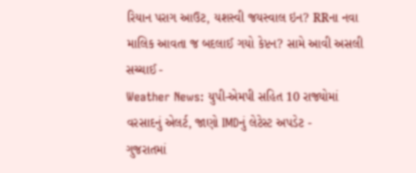રિયાન પરાગ આઉટ, યશસ્વી જયસ્વાલ ઇન? RRના નવા માલિક આવતા જ બદલાઈ ગયો કેપ્ટન? સામે આવી અસલી સચ્ચાઈ -
Weather News: યુપી-એમપી સહિત 10 રાજ્યોમાં વરસાદનું એલર્ટ, જાણો IMDનું લેટેસ્ટ અપડેટ -
ગુજરાતમાં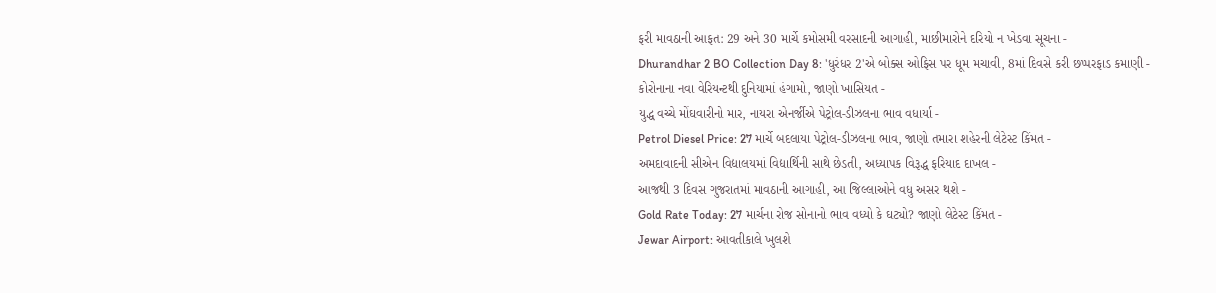ફરી માવઠાની આફત: 29 અને 30 માર્ચે કમોસમી વરસાદની આગાહી, માછીમારોને દરિયો ન ખેડવા સૂચના -
Dhurandhar 2 BO Collection Day 8: 'ધુરંધર 2'એ બોક્સ ઓફિસ પર ધૂમ મચાવી, 8માં દિવસે કરી છપ્પરફાડ કમાણી -
કોરોનાના નવા વેરિયન્ટથી દુનિયામાં હંગામો, જાણો ખાસિયત -
યુદ્ધ વચ્ચે મોંઘવારીનો માર, નાયરા એનર્જીએ પેટ્રોલ-ડીઝલના ભાવ વધાર્યા -
Petrol Diesel Price: 27 માર્ચે બદલાયા પેટ્રોલ-ડીઝલના ભાવ, જાણો તમારા શહેરની લેટેસ્ટ કિંમત -
અમદાવાદની સીએન વિદ્યાલયમાં વિદ્યાર્થિની સાથે છેડતી, અધ્યાપક વિરૂદ્ધ ફરિયાદ દાખલ -
આજથી 3 દિવસ ગુજરાતમાં માવઠાની આગાહી, આ જિલ્લાઓને વધુ અસર થશે -
Gold Rate Today: 27 માર્ચના રોજ સોનાનો ભાવ વધ્યો કે ઘટ્યો? જાણો લેટેસ્ટ કિંમત -
Jewar Airport: આવતીકાલે ખુલશે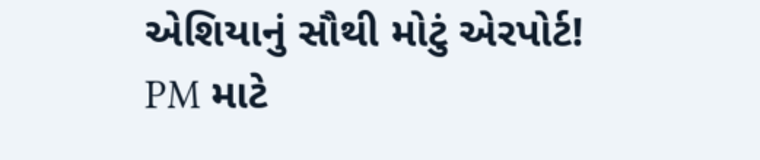એશિયાનું સૌથી મોટું એરપોર્ટ! PM માટે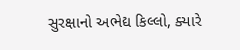સુરક્ષાનો અભેદ્ય કિલ્લો, ક્યારે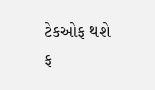ટેકઓફ થશે ફ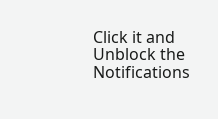Click it and Unblock the Notifications